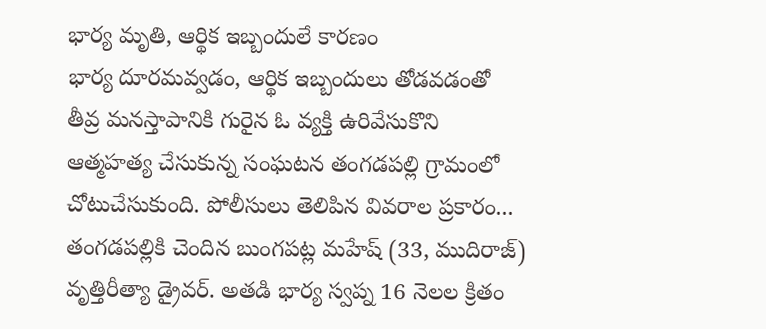భార్య మృతి, ఆర్థిక ఇబ్బందులే కారణం
భార్య దూరమవ్వడం, ఆర్థిక ఇబ్బందులు తోడవడంతో తీవ్ర మనస్తాపానికి గురైన ఓ వ్యక్తి ఉరివేసుకొని ఆత్మహత్య చేసుకున్న సంఘటన తంగడపల్లి గ్రామంలో చోటుచేసుకుంది. పోలీసులు తెలిపిన వివరాల ప్రకారం... తంగడపల్లికి చెందిన బుంగపట్ల మహేష్ (33, ముదిరాజ్) వృత్తిరీత్యా డ్రైవర్. అతడి భార్య స్వప్న 16 నెలల క్రితం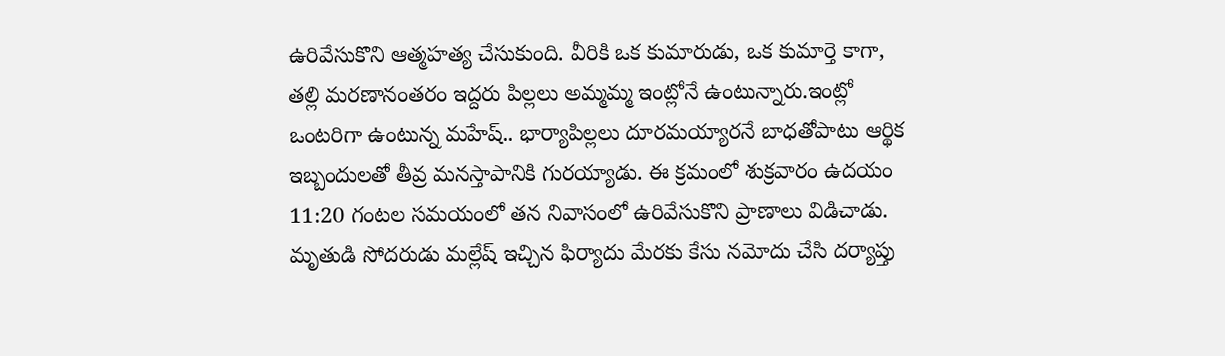ఉరివేసుకొని ఆత్మహత్య చేసుకుంది. వీరికి ఒక కుమారుడు, ఒక కుమార్తె కాగా, తల్లి మరణానంతరం ఇద్దరు పిల్లలు అమ్మమ్మ ఇంట్లోనే ఉంటున్నారు.ఇంట్లో ఒంటరిగా ఉంటున్న మహేష్.. భార్యాపిల్లలు దూరమయ్యారనే బాధతోపాటు ఆర్థిక ఇబ్బందులతో తీవ్ర మనస్తాపానికి గురయ్యాడు. ఈ క్రమంలో శుక్రవారం ఉదయం 11:20 గంటల సమయంలో తన నివాసంలో ఉరివేసుకొని ప్రాణాలు విడిచాడు. మృతుడి సోదరుడు మల్లేష్ ఇచ్చిన ఫిర్యాదు మేరకు కేసు నమోదు చేసి దర్యాప్తు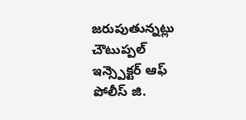జరుపుతున్నట్లు చౌటుప్పల్ ఇన్స్పెక్టర్ ఆఫ్ పోలీస్ జి.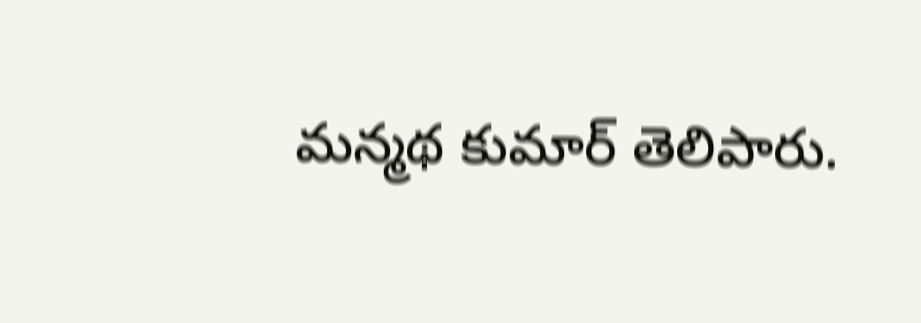మన్మథ కుమార్ తెలిపారు.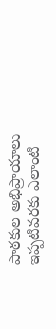పాఠకుల అభిప్రాయాలు
ఇప్పటివరకు ఎలాంటి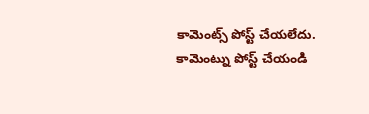కామెంట్స్ పోస్ట్ చేయలేదు.
కామెంట్ను పోస్ట్ చేయండి